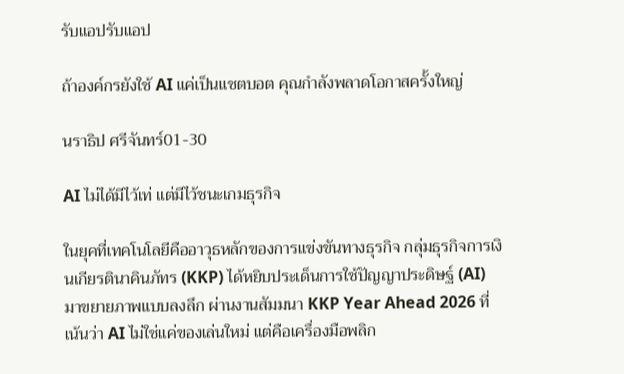รับแอปรับแอป

ถ้าองค์กรยังใช้ AI แค่เป็นแชตบอต คุณกำลังพลาดโอกาสครั้งใหญ่

นราธิป ศรีจันทร์01-30

AI ไม่ได้มีไว้เท่ แต่มีไว้ชนะเกมธุรกิจ

ในยุคที่เทคโนโลยีคืออาวุธหลักของการแข่งขันทางธุรกิจ กลุ่มธุรกิจการเงินเกียรตินาคินภัทร (KKP) ได้หยิบประเด็นการใช้ปัญญาประดิษฐ์ (AI) มาขยายภาพแบบลงลึก ผ่านงานสัมมนา KKP Year Ahead 2026 ที่เน้นว่า AI ไม่ใช่แค่ของเล่นใหม่ แต่คือเครื่องมือพลิก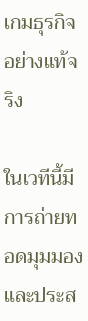เกมธุรกิจอย่างแท้จริง

ในเวทีนี้มีการถ่ายทอดมุมมองและประส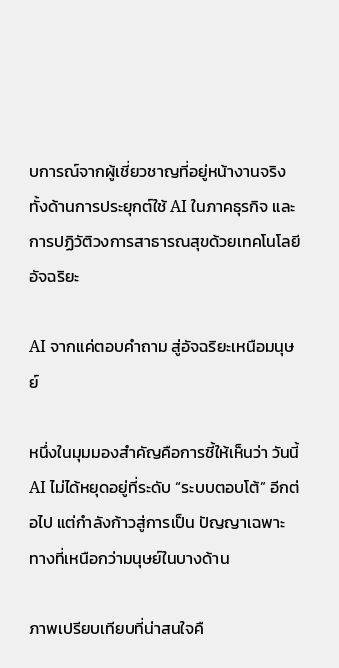บการณ์จากผู้เชี่ยวชาญที่อยู่หน้างานจริง ทั้งด้านการประยุกต์ใช้ AI ในภาคธุรกิจ และการปฏิวัติวงการสาธารณสุขด้วยเทคโนโลยีอัจฉริยะ

AI จากแค่ตอบคำถาม สู่อัจฉริยะเหนือมนุษย์

หนึ่งในมุมมองสำคัญคือการชี้ให้เห็นว่า วันนี้ AI ไม่ได้หยุดอยู่ที่ระดับ “ระบบตอบโต้” อีกต่อไป แต่กำลังก้าวสู่การเป็น ปัญญาเฉพาะทางที่เหนือกว่ามนุษย์ในบางด้าน

ภาพเปรียบเทียบที่น่าสนใจคื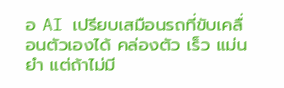อ AI เปรียบเสมือนรถที่ขับเคลื่อนตัวเองได้ คล่องตัว เร็ว แม่นยำ แต่ถ้าไม่มี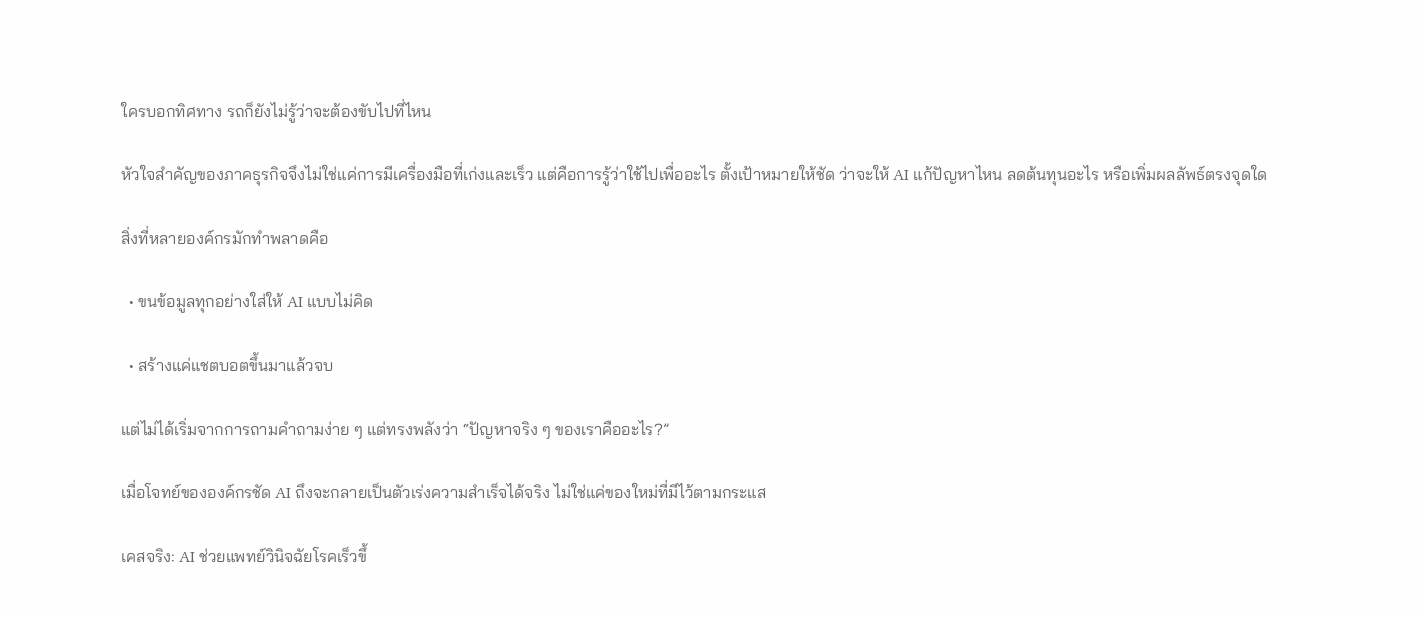ใครบอกทิศทาง รถก็ยังไม่รู้ว่าจะต้องขับไปที่ไหน

หัวใจสำคัญของภาคธุรกิจจึงไม่ใช่แค่การมีเครื่องมือที่เก่งและเร็ว แต่คือการรู้ว่าใช้ไปเพื่ออะไร ตั้งเป้าหมายให้ชัด ว่าจะให้ AI แก้ปัญหาไหน ลดต้นทุนอะไร หรือเพิ่มผลลัพธ์ตรงจุดใด

สิ่งที่หลายองค์กรมักทำพลาดคือ

  • ขนข้อมูลทุกอย่างใส่ให้ AI แบบไม่คิด

  • สร้างแค่แชตบอตขึ้นมาแล้วจบ

แต่ไม่ได้เริ่มจากการถามคำถามง่าย ๆ แต่ทรงพลังว่า “ปัญหาจริง ๆ ของเราคืออะไร?”

เมื่อโจทย์ขององค์กรชัด AI ถึงจะกลายเป็นตัวเร่งความสำเร็จได้จริง ไม่ใช่แค่ของใหม่ที่มีไว้ตามกระแส

เคสจริง: AI ช่วยแพทย์วินิจฉัยโรคเร็วขึ้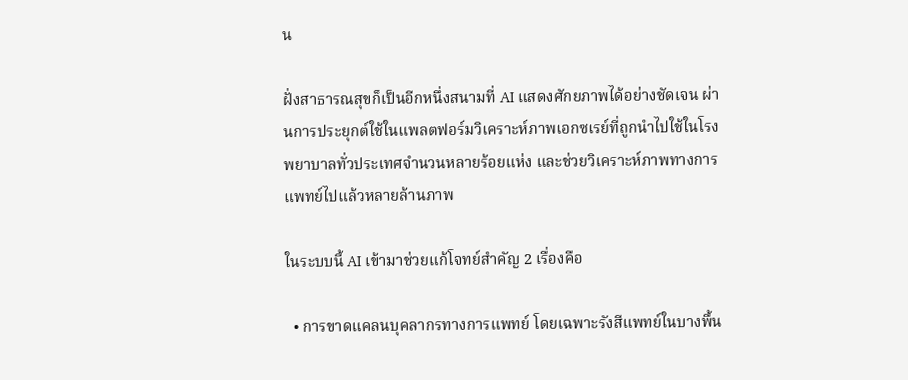น

ฝั่งสาธารณสุขก็เป็นอีกหนึ่งสนามที่ AI แสดงศักยภาพได้อย่างชัดเจน ผ่านการประยุกต์ใช้ในแพลตฟอร์มวิเคราะห์ภาพเอกซเรย์ที่ถูกนำไปใช้ในโรงพยาบาลทั่วประเทศจำนวนหลายร้อยแห่ง และช่วยวิเคราะห์ภาพทางการแพทย์ไปแล้วหลายล้านภาพ

ในระบบนี้ AI เข้ามาช่วยแก้โจทย์สำคัญ 2 เรื่องคือ

  • การขาดแคลนบุคลากรทางการแพทย์ โดยเฉพาะรังสีแพทย์ในบางพื้น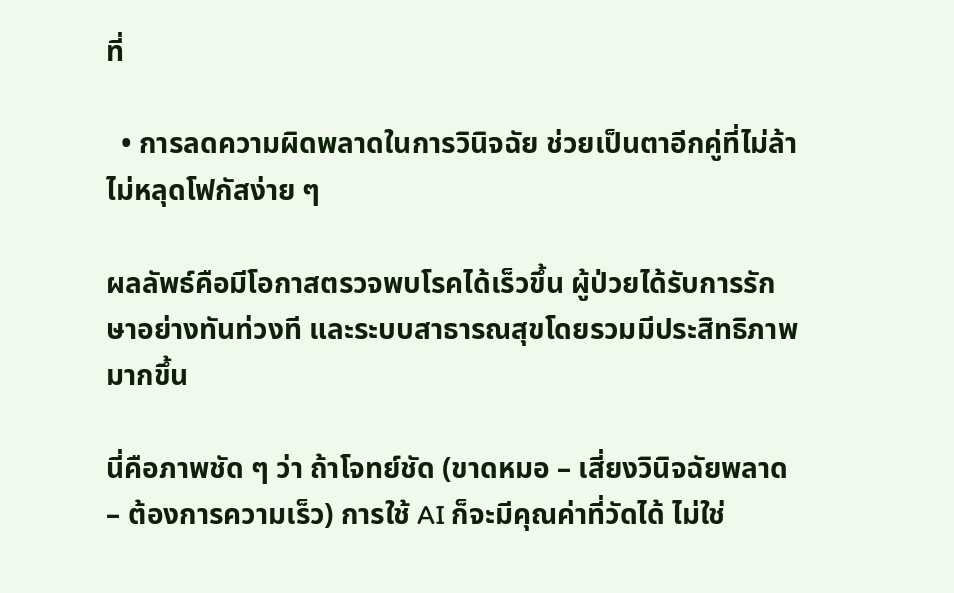ที่

  • การลดความผิดพลาดในการวินิจฉัย ช่วยเป็นตาอีกคู่ที่ไม่ล้า ไม่หลุดโฟกัสง่าย ๆ

ผลลัพธ์คือมีโอกาสตรวจพบโรคได้เร็วขึ้น ผู้ป่วยได้รับการรักษาอย่างทันท่วงที และระบบสาธารณสุขโดยรวมมีประสิทธิภาพมากขึ้น

นี่คือภาพชัด ๆ ว่า ถ้าโจทย์ชัด (ขาดหมอ – เสี่ยงวินิจฉัยพลาด – ต้องการความเร็ว) การใช้ AI ก็จะมีคุณค่าที่วัดได้ ไม่ใช่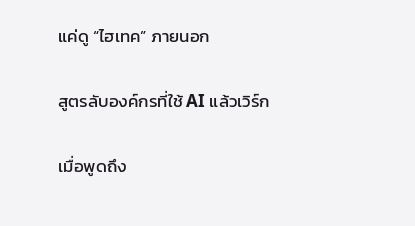แค่ดู “ไฮเทค” ภายนอก

สูตรลับองค์กรที่ใช้ AI แล้วเวิร์ก

เมื่อพูดถึง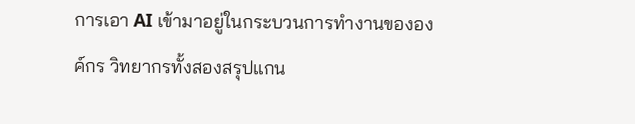การเอา AI เข้ามาอยู่ในกระบวนการทำงานขององค์กร วิทยากรทั้งสองสรุปแกน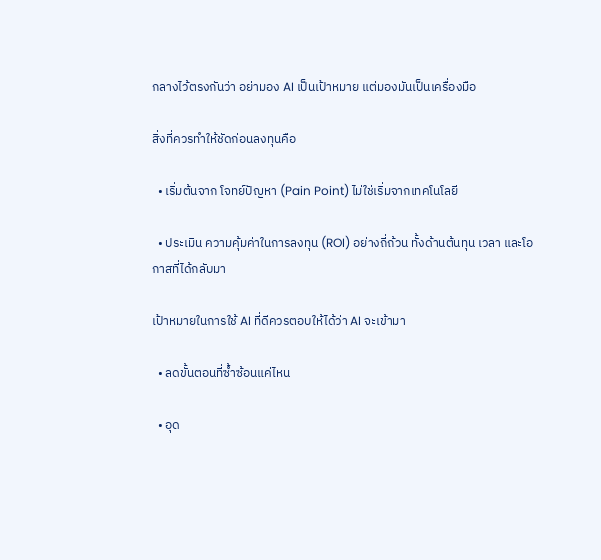กลางไว้ตรงกันว่า อย่ามอง AI เป็นเป้าหมาย แต่มองมันเป็นเครื่องมือ

สิ่งที่ควรทำให้ชัดก่อนลงทุนคือ

  • เริ่มต้นจาก โจทย์ปัญหา (Pain Point) ไม่ใช่เริ่มจากเทคโนโลยี

  • ประเมิน ความคุ้มค่าในการลงทุน (ROI) อย่างถี่ถ้วน ทั้งด้านต้นทุน เวลา และโอกาสที่ได้กลับมา

เป้าหมายในการใช้ AI ที่ดีควรตอบให้ได้ว่า AI จะเข้ามา

  • ลดขั้นตอนที่ซ้ำซ้อนแค่ไหน

  • อุด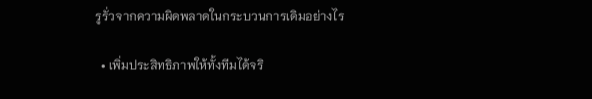รูรั่วจากความผิดพลาดในกระบวนการเดิมอย่างไร

  • เพิ่มประสิทธิภาพให้ทั้งทีมได้จริ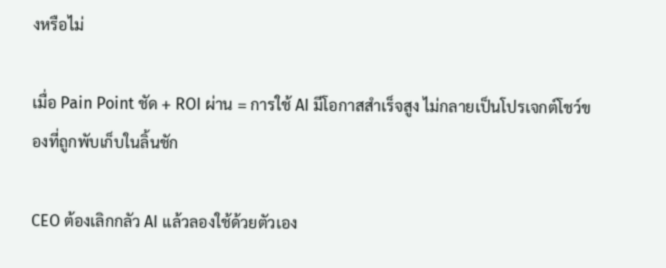งหรือไม่

เมื่อ Pain Point ชัด + ROI ผ่าน = การใช้ AI มีโอกาสสำเร็จสูง ไม่กลายเป็นโปรเจกต์โชว์ของที่ถูกพับเก็บในลิ้นชัก

CEO ต้องเลิกกลัว AI แล้วลองใช้ด้วยตัวเอง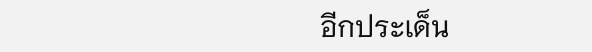อีกประเด็น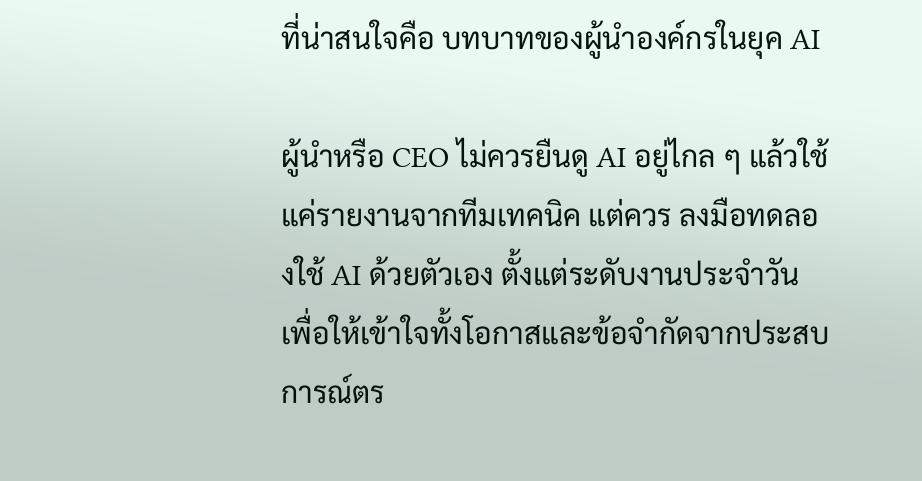ที่น่าสนใจคือ บทบาทของผู้นำองค์กรในยุค AI

ผู้นำหรือ CEO ไม่ควรยืนดู AI อยู่ไกล ๆ แล้วใช้แค่รายงานจากทีมเทคนิค แต่ควร ลงมือทดลองใช้ AI ด้วยตัวเอง ตั้งแต่ระดับงานประจำวัน เพื่อให้เข้าใจทั้งโอกาสและข้อจำกัดจากประสบการณ์ตร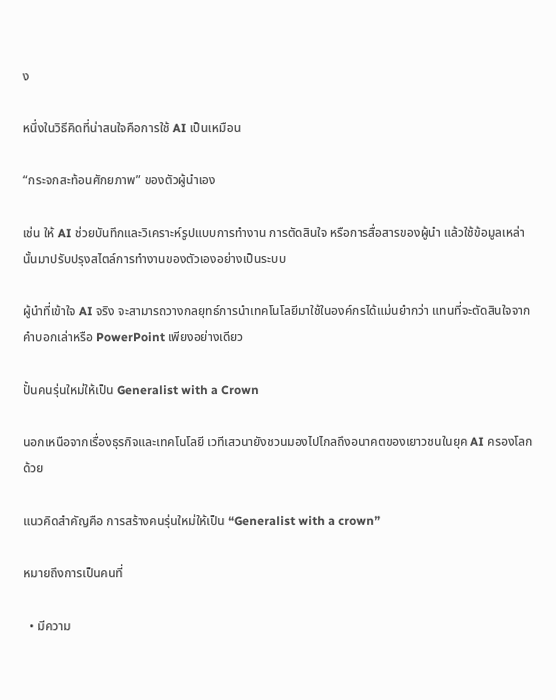ง

หนึ่งในวิธีคิดที่น่าสนใจคือการใช้ AI เป็นเหมือน

“กระจกสะท้อนศักยภาพ” ของตัวผู้นำเอง

เช่น ให้ AI ช่วยบันทึกและวิเคราะห์รูปแบบการทำงาน การตัดสินใจ หรือการสื่อสารของผู้นำ แล้วใช้ข้อมูลเหล่านั้นมาปรับปรุงสไตล์การทำงานของตัวเองอย่างเป็นระบบ

ผู้นำที่เข้าใจ AI จริง จะสามารถวางกลยุทธ์การนำเทคโนโลยีมาใช้ในองค์กรได้แม่นยำกว่า แทนที่จะตัดสินใจจากคำบอกเล่าหรือ PowerPoint เพียงอย่างเดียว

ปั้นคนรุ่นใหม่ให้เป็น Generalist with a Crown

นอกเหนือจากเรื่องธุรกิจและเทคโนโลยี เวทีเสวนายังชวนมองไปไกลถึงอนาคตของเยาวชนในยุค AI ครองโลกด้วย

แนวคิดสำคัญคือ การสร้างคนรุ่นใหม่ให้เป็น “Generalist with a crown”

หมายถึงการเป็นคนที่

  • มีความ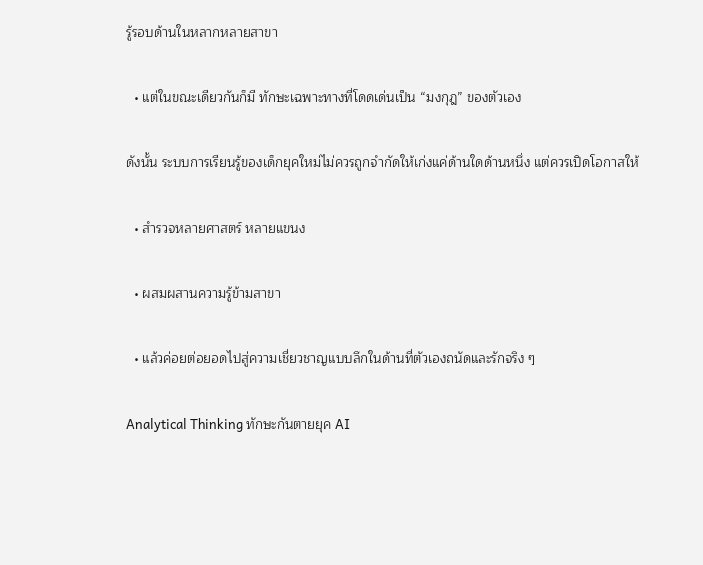รู้รอบด้านในหลากหลายสาขา

  • แต่ในขณะเดียวกันก็มี ทักษะเฉพาะทางที่โดดเด่นเป็น “มงกุฎ” ของตัวเอง

ดังนั้น ระบบการเรียนรู้ของเด็กยุคใหม่ไม่ควรถูกจำกัดให้เก่งแค่ด้านใดด้านหนึ่ง แต่ควรเปิดโอกาสให้

  • สำรวจหลายศาสตร์ หลายแขนง

  • ผสมผสานความรู้ข้ามสาขา

  • แล้วค่อยต่อยอดไปสู่ความเชี่ยวชาญแบบลึกในด้านที่ตัวเองถนัดและรักจริง ๆ

Analytical Thinking ทักษะกันตายยุค AI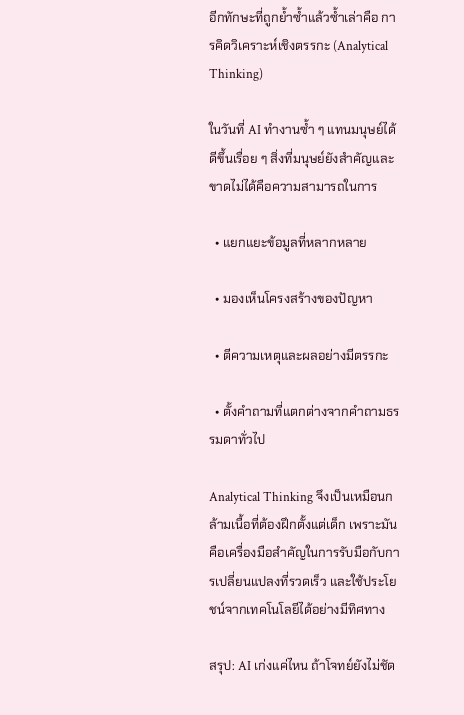อีกทักษะที่ถูกย้ำซ้ำแล้วซ้ำเล่าคือ การคิดวิเคราะห์เชิงตรรกะ (Analytical Thinking)

ในวันที่ AI ทำงานซ้ำ ๆ แทนมนุษย์ได้ดีขึ้นเรื่อย ๆ สิ่งที่มนุษย์ยังสำคัญและขาดไม่ได้คือความสามารถในการ

  • แยกแยะข้อมูลที่หลากหลาย

  • มองเห็นโครงสร้างของปัญหา

  • ตีความเหตุและผลอย่างมีตรรกะ

  • ตั้งคำถามที่แตกต่างจากคำถามธรรมดาทั่วไป

Analytical Thinking จึงเป็นเหมือนกล้ามเนื้อที่ต้องฝึกตั้งแต่เด็ก เพราะมันคือเครื่องมือสำคัญในการรับมือกับการเปลี่ยนแปลงที่รวดเร็ว และใช้ประโยชน์จากเทคโนโลยีได้อย่างมีทิศทาง

สรุป: AI เก่งแค่ไหน ถ้าโจทย์ยังไม่ชัด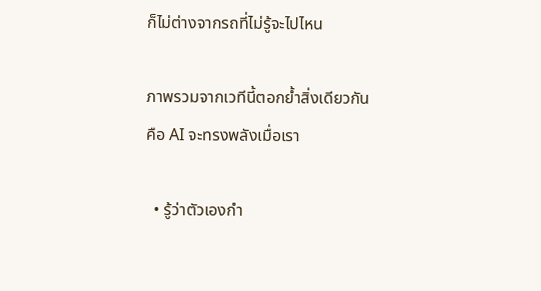ก็ไม่ต่างจากรถที่ไม่รู้จะไปไหน

ภาพรวมจากเวทีนี้ตอกย้ำสิ่งเดียวกันคือ AI จะทรงพลังเมื่อเรา

  • รู้ว่าตัวเองกำ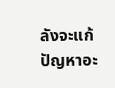ลังจะแก้ปัญหาอะ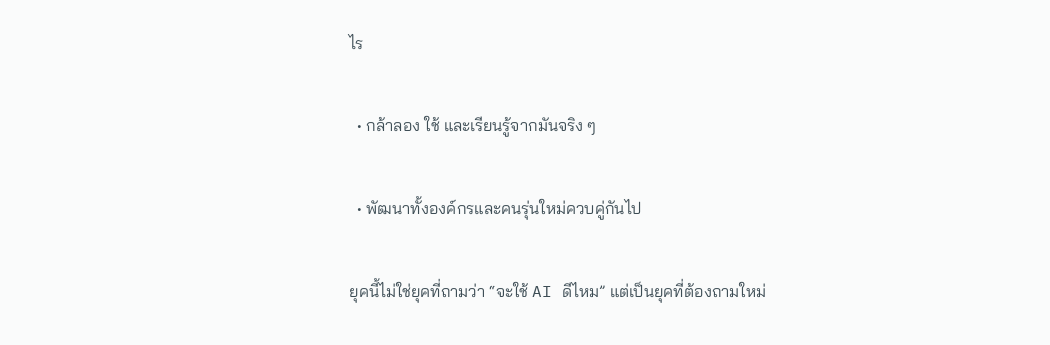ไร

  • กล้าลอง ใช้ และเรียนรู้จากมันจริง ๆ

  • พัฒนาทั้งองค์กรและคนรุ่นใหม่ควบคู่กันไป

ยุคนี้ไม่ใช่ยุคที่ถามว่า “จะใช้ AI ดีไหม” แต่เป็นยุคที่ต้องถามใหม่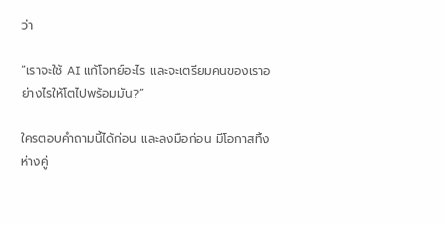ว่า

“เราจะใช้ AI แก้โจทย์อะไร และจะเตรียมคนของเราอย่างไรให้โตไปพร้อมมัน?”

ใครตอบคำถามนี้ได้ก่อน และลงมือก่อน มีโอกาสทิ้งห่างคู่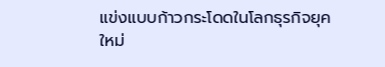แข่งแบบก้าวกระโดดในโลกธุรกิจยุคใหม่